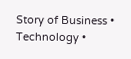Story of Business • Technology •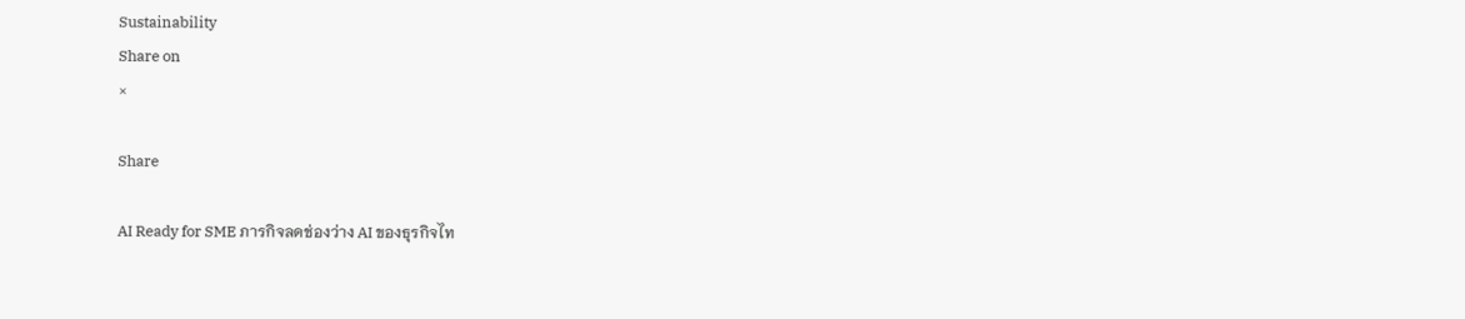Sustainability
Share on
×

Share

AI Ready for SME ภารกิจลดช่องว่าง AI ของธุรกิจไท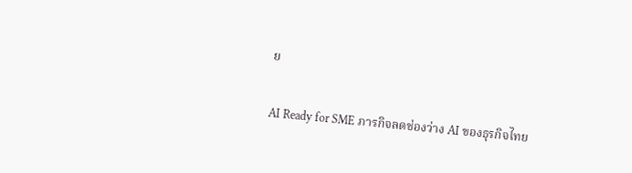ย

AI Ready for SME ภารกิจลดช่องว่าง AI ของธุรกิจไทย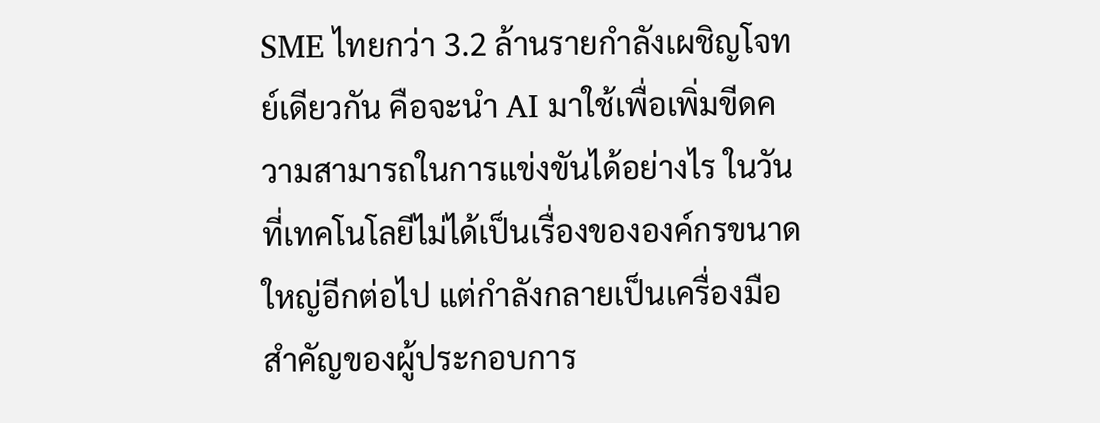SME ไทยกว่า 3.2 ล้านรายกำลังเผชิญโจทย์เดียวกัน คือจะนำ AI มาใช้เพื่อเพิ่มขีดความสามารถในการแข่งขันได้อย่างไร ในวันที่เทคโนโลยีไม่ได้เป็นเรื่องขององค์กรขนาดใหญ่อีกต่อไป แต่กำลังกลายเป็นเครื่องมือสำคัญของผู้ประกอบการ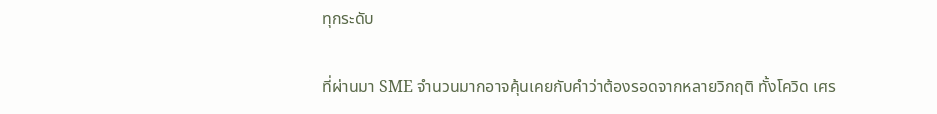ทุกระดับ

ที่ผ่านมา SME จำนวนมากอาจคุ้นเคยกับคำว่าต้องรอดจากหลายวิกฤติ ทั้งโควิด เศร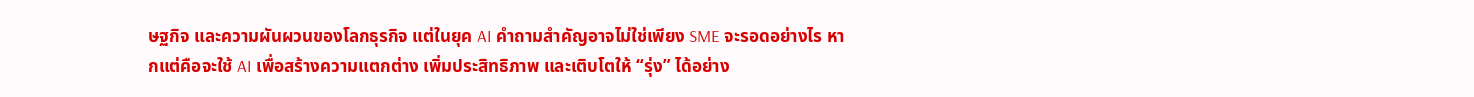ษฐกิจ และความผันผวนของโลกธุรกิจ แต่ในยุค AI คำถามสำคัญอาจไม่ใช่เพียง SME จะรอดอย่างไร หากแต่คือจะใช้ AI เพื่อสร้างความแตกต่าง เพิ่มประสิทธิภาพ และเติบโตให้ “รุ่ง” ได้อย่าง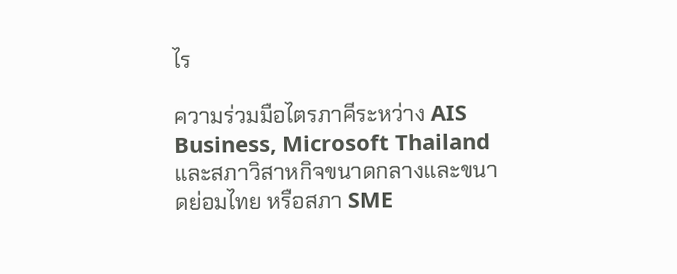ไร

ความร่วมมือไตรภาคีระหว่าง AIS Business, Microsoft Thailand และสภาวิสาหกิจขนาดกลางและขนาดย่อมไทย หรือสภา SME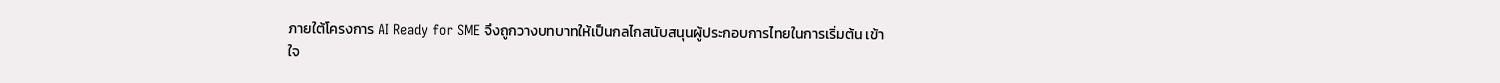ภายใต้โครงการ AI Ready for SME จึงถูกวางบทบาทให้เป็นกลไกสนับสนุนผู้ประกอบการไทยในการเริ่มต้น เข้าใจ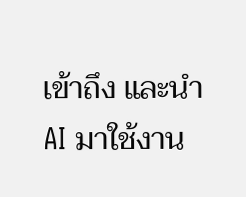เข้าถึง และนำ AI มาใช้งาน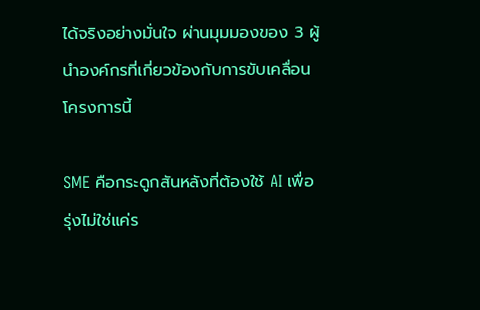ได้จริงอย่างมั่นใจ ผ่านมุมมองของ 3 ผู้นำองค์กรที่เกี่ยวข้องกับการขับเคลื่อนโครงการนี้

SME คือกระดูกสันหลังที่ต้องใช้ AI เพื่อรุ่งไม่ใช่แค่ร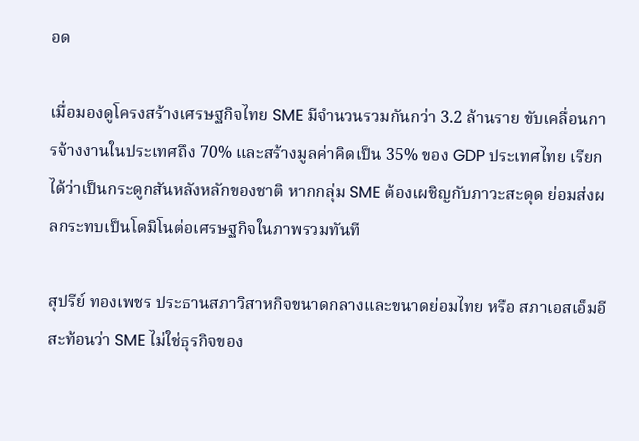อด

เมื่อมองดูโครงสร้างเศรษฐกิจไทย SME มีจำนวนรวมกันกว่า 3.2 ล้านราย ขับเคลื่อนการจ้างงานในประเทศถึง 70% และสร้างมูลค่าคิดเป็น 35% ของ GDP ประเทศไทย เรียกได้ว่าเป็นกระดูกสันหลังหลักของชาติ หากกลุ่ม SME ต้องเผชิญกับภาวะสะดุด ย่อมส่งผลกระทบเป็นโดมิโนต่อเศรษฐกิจในภาพรวมทันที

สุปรีย์ ทองเพชร ประธานสภาวิสาหกิจขนาดกลางและขนาดย่อมไทย หรือ สภาเอสเอ็มอี สะท้อนว่า SME ไม่ใช่ธุรกิจของ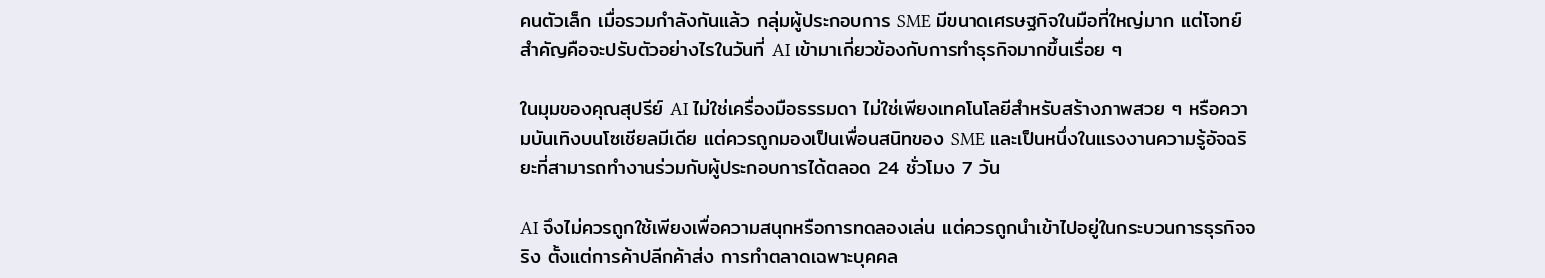คนตัวเล็ก เมื่อรวมกำลังกันแล้ว กลุ่มผู้ประกอบการ SME มีขนาดเศรษฐกิจในมือที่ใหญ่มาก แต่โจทย์สำคัญคือจะปรับตัวอย่างไรในวันที่ AI เข้ามาเกี่ยวข้องกับการทำธุรกิจมากขึ้นเรื่อย ๆ

ในมุมของคุณสุปรีย์ AI ไม่ใช่เครื่องมือธรรมดา ไม่ใช่เพียงเทคโนโลยีสำหรับสร้างภาพสวย ๆ หรือความบันเทิงบนโซเชียลมีเดีย แต่ควรถูกมองเป็นเพื่อนสนิทของ SME และเป็นหนึ่งในแรงงานความรู้อัจฉริยะที่สามารถทำงานร่วมกับผู้ประกอบการได้ตลอด 24 ชั่วโมง 7 วัน

AI จึงไม่ควรถูกใช้เพียงเพื่อความสนุกหรือการทดลองเล่น แต่ควรถูกนำเข้าไปอยู่ในกระบวนการธุรกิจจริง ตั้งแต่การค้าปลีกค้าส่ง การทำตลาดเฉพาะบุคคล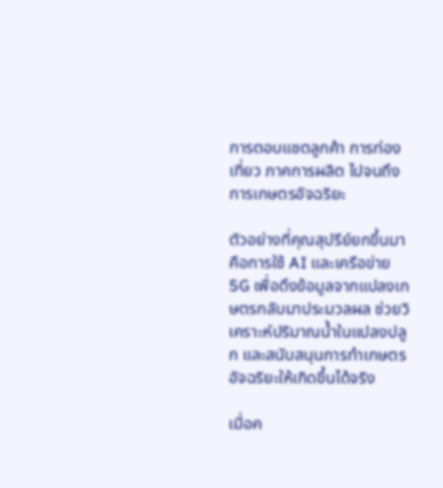การตอบแชตลูกค้า การท่องเที่ยว ภาคการผลิต ไปจนถึงการเกษตรอัจฉริยะ

ตัวอย่างที่คุณสุปรีย์ยกขึ้นมาคือการใช้ AI และเครือข่าย 5G เพื่อดึงข้อมูลจากแปลงเกษตรกลับมาประมวลผล ช่วยวิเคราะห์ปริมาณน้ำในแปลงปลูก และสนับสนุนการทำเกษตรอัจฉริยะให้เกิดขึ้นได้จริง

เมื่อค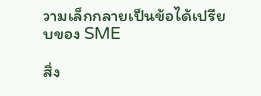วามเล็กกลายเป็นข้อได้เปรียบของ SME

สิ่ง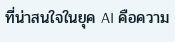ที่น่าสนใจในยุค AI คือความ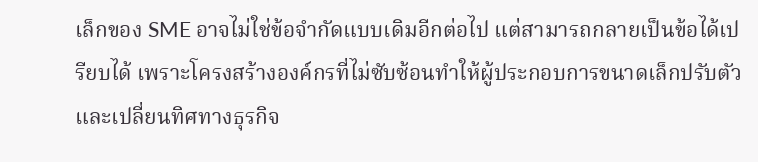เล็กของ SME อาจไม่ใช่ข้อจำกัดแบบเดิมอีกต่อไป แต่สามารถกลายเป็นข้อได้เปรียบได้ เพราะโครงสร้างองค์กรที่ไม่ซับซ้อนทำให้ผู้ประกอบการขนาดเล็กปรับตัวและเปลี่ยนทิศทางธุรกิจ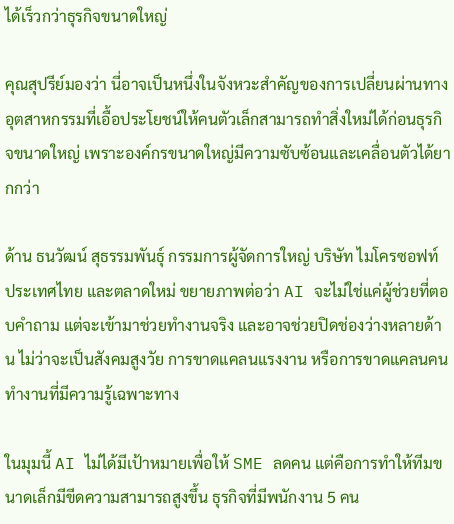ได้เร็วกว่าธุรกิจขนาดใหญ่

คุณสุปรีย์มองว่า นี่อาจเป็นหนึ่งในจังหวะสำคัญของการเปลี่ยนผ่านทางอุตสาหกรรมที่เอื้อประโยชน์ให้คนตัวเล็กสามารถทำสิ่งใหม่ได้ก่อนธุรกิจขนาดใหญ่ เพราะองค์กรขนาดใหญ่มีความซับซ้อนและเคลื่อนตัวได้ยากกว่า

ด้าน ธนวัฒน์ สุธรรมพันธุ์ กรรมการผู้จัดการใหญ่ บริษัท ไมโครซอฟท์ ประเทศไทย และตลาดใหม่ ขยายภาพต่อว่า AI จะไม่ใช่แค่ผู้ช่วยที่ตอบคำถาม แต่จะเข้ามาช่วยทำงานจริง และอาจช่วยปิดช่องว่างหลายด้าน ไม่ว่าจะเป็นสังคมสูงวัย การขาดแคลนแรงงาน หรือการขาดแคลนคนทำงานที่มีความรู้เฉพาะทาง

ในมุมนี้ AI ไม่ได้มีเป้าหมายเพื่อให้ SME ลดคน แต่คือการทำให้ทีมขนาดเล็กมีขีดความสามารถสูงขึ้น ธุรกิจที่มีพนักงาน 5 คน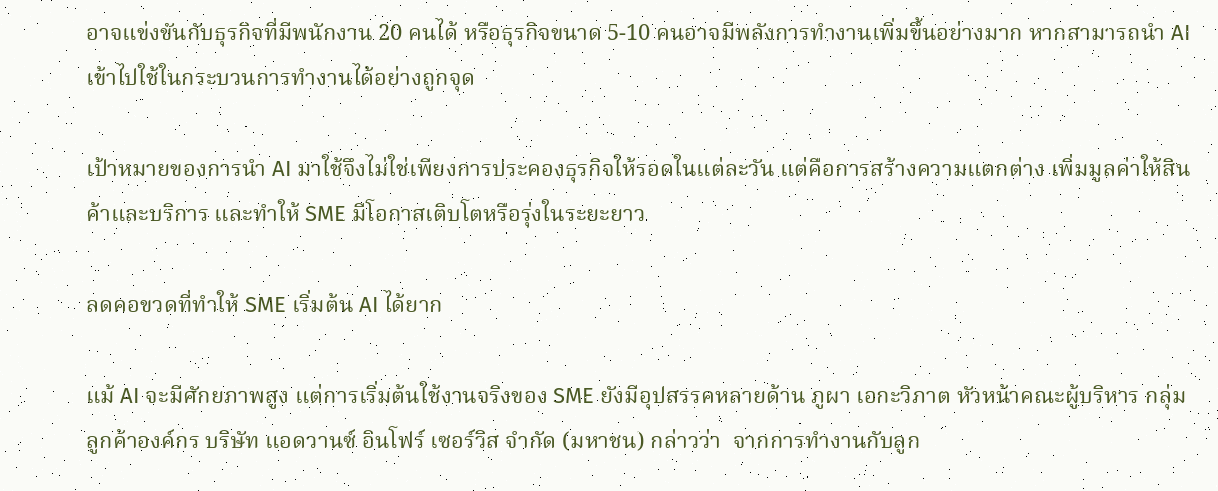อาจแข่งขันกับธุรกิจที่มีพนักงาน 20 คนได้ หรือธุรกิจขนาด 5-10 คนอาจมีพลังการทำงานเพิ่มขึ้นอย่างมาก หากสามารถนำ AI เข้าไปใช้ในกระบวนการทำงานได้อย่างถูกจุด

เป้าหมายของการนำ AI มาใช้จึงไม่ใช่เพียงการประคองธุรกิจให้รอดในแต่ละวัน แต่คือการสร้างความแตกต่าง เพิ่มมูลค่าให้สินค้าและบริการ และทำให้ SME มีโอกาสเติบโตหรือรุ่งในระยะยาว

ลดคอขวดที่ทำให้ SME เริ่มต้น AI ได้ยาก

แม้ AI จะมีศักยภาพสูง แต่การเริ่มต้นใช้งานจริงของ SME ยังมีอุปสรรคหลายด้าน ภูผา เอกะวิภาต หัวหน้าคณะผู้บริหาร กลุ่มลูกค้าองค์กร บริษัท แอดวานซ์ อินโฟร์ เซอร์วิส จำกัด (มหาชน) กล่าวว่า  จากการทำงานกับลูก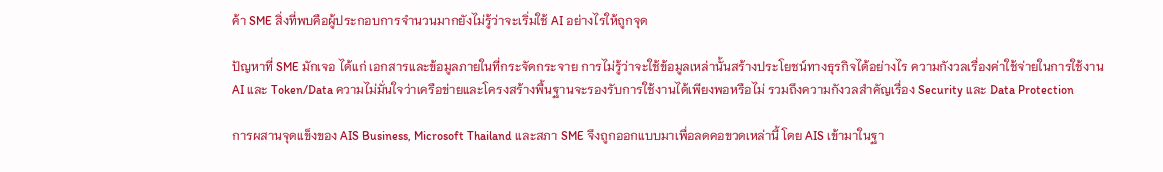ค้า SME สิ่งที่พบคือผู้ประกอบการจำนวนมากยังไม่รู้ว่าจะเริ่มใช้ AI อย่างไรให้ถูกจุด

ปัญหาที่ SME มักเจอ ได้แก่ เอกสารและข้อมูลภายในที่กระจัดกระจาย การไม่รู้ว่าจะใช้ข้อมูลเหล่านั้นสร้างประโยชน์ทางธุรกิจได้อย่างไร ความกังวลเรื่องค่าใช้จ่ายในการใช้งาน AI และ Token/Data ความไม่มั่นใจว่าเครือข่ายและโครงสร้างพื้นฐานจะรองรับการใช้งานได้เพียงพอหรือไม่ รวมถึงความกังวลสำคัญเรื่อง Security และ Data Protection

การผสานจุดแข็งของ AIS Business, Microsoft Thailand และสภา SME จึงถูกออกแบบมาเพื่อลดคอขวดเหล่านี้ โดย AIS เข้ามาในฐา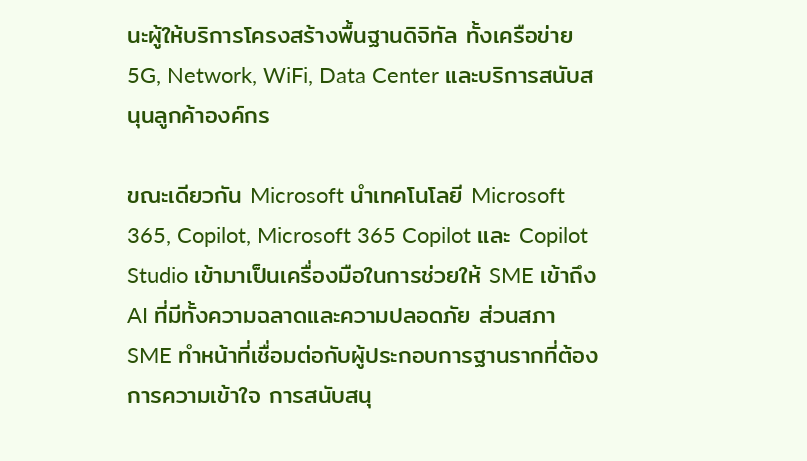นะผู้ให้บริการโครงสร้างพื้นฐานดิจิทัล ทั้งเครือข่าย 5G, Network, WiFi, Data Center และบริการสนับสนุนลูกค้าองค์กร

ขณะเดียวกัน Microsoft นำเทคโนโลยี Microsoft 365, Copilot, Microsoft 365 Copilot และ Copilot Studio เข้ามาเป็นเครื่องมือในการช่วยให้ SME เข้าถึง AI ที่มีทั้งความฉลาดและความปลอดภัย ส่วนสภา SME ทำหน้าที่เชื่อมต่อกับผู้ประกอบการฐานรากที่ต้องการความเข้าใจ การสนับสนุ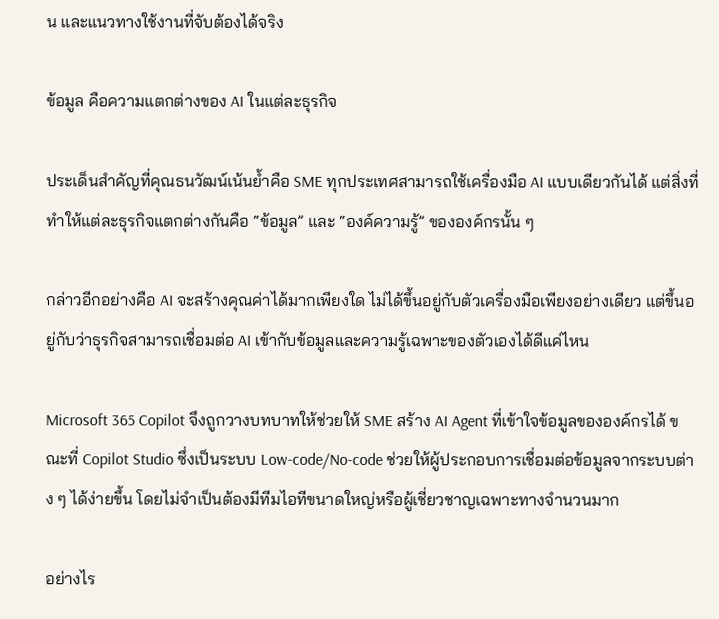น และแนวทางใช้งานที่จับต้องได้จริง

ข้อมูล คือความแตกต่างของ AI ในแต่ละธุรกิจ

ประเด็นสำคัญที่คุณธนวัฒน์เน้นย้ำคือ SME ทุกประเทศสามารถใช้เครื่องมือ AI แบบเดียวกันได้ แต่สิ่งที่ทำให้แต่ละธุรกิจแตกต่างกันคือ “ข้อมูล” และ “องค์ความรู้” ขององค์กรนั้น ๆ

กล่าวอีกอย่างคือ AI จะสร้างคุณค่าได้มากเพียงใด ไม่ได้ขึ้นอยู่กับตัวเครื่องมือเพียงอย่างเดียว แต่ขึ้นอยู่กับว่าธุรกิจสามารถเชื่อมต่อ AI เข้ากับข้อมูลและความรู้เฉพาะของตัวเองได้ดีแค่ไหน

Microsoft 365 Copilot จึงถูกวางบทบาทให้ช่วยให้ SME สร้าง AI Agent ที่เข้าใจข้อมูลขององค์กรได้ ขณะที่ Copilot Studio ซึ่งเป็นระบบ Low-code/No-code ช่วยให้ผู้ประกอบการเชื่อมต่อข้อมูลจากระบบต่าง ๆ ได้ง่ายขึ้น โดยไม่จำเป็นต้องมีทีมไอทีขนาดใหญ่หรือผู้เชี่ยวชาญเฉพาะทางจำนวนมาก

อย่างไร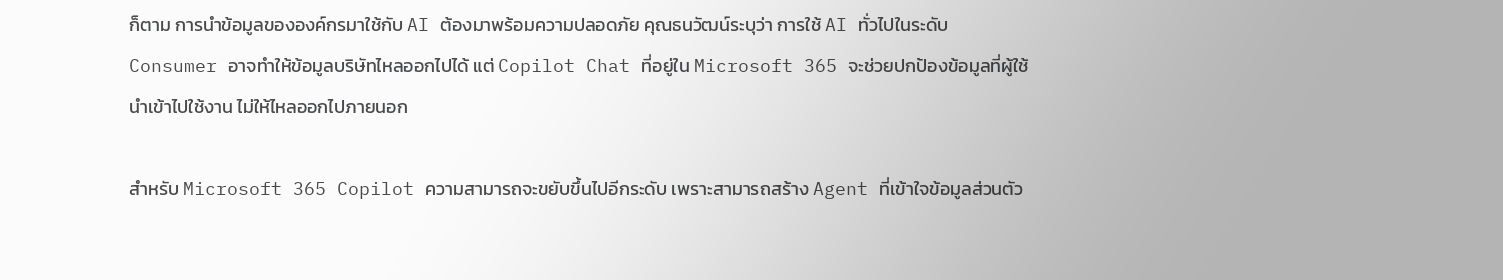ก็ตาม การนำข้อมูลขององค์กรมาใช้กับ AI ต้องมาพร้อมความปลอดภัย คุณธนวัฒน์ระบุว่า การใช้ AI ทั่วไปในระดับ Consumer อาจทำให้ข้อมูลบริษัทไหลออกไปได้ แต่ Copilot Chat ที่อยู่ใน Microsoft 365 จะช่วยปกป้องข้อมูลที่ผู้ใช้นำเข้าไปใช้งาน ไม่ให้ไหลออกไปภายนอก

สำหรับ Microsoft 365 Copilot ความสามารถจะขยับขึ้นไปอีกระดับ เพราะสามารถสร้าง Agent ที่เข้าใจข้อมูลส่วนตัว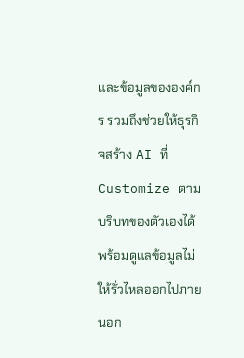และข้อมูลขององค์กร รวมถึงช่วยให้ธุรกิจสร้าง AI ที่ Customize ตามบริบทของตัวเองได้ พร้อมดูแลข้อมูลไม่ให้รั่วไหลออกไปภายนอก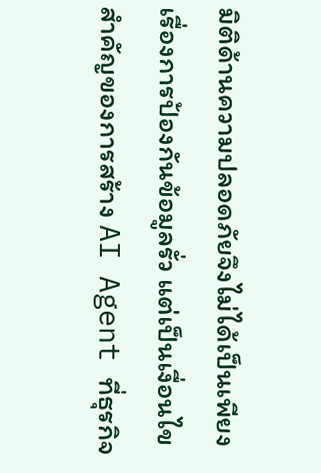มิติด้านความปลอดภัยจึงไม่ได้เป็นเพียงเรื่องการป้องกันข้อมูลรั่ว แต่เป็นเงื่อนไขสำคัญของการสร้าง AI Agent ที่ธุรกิจ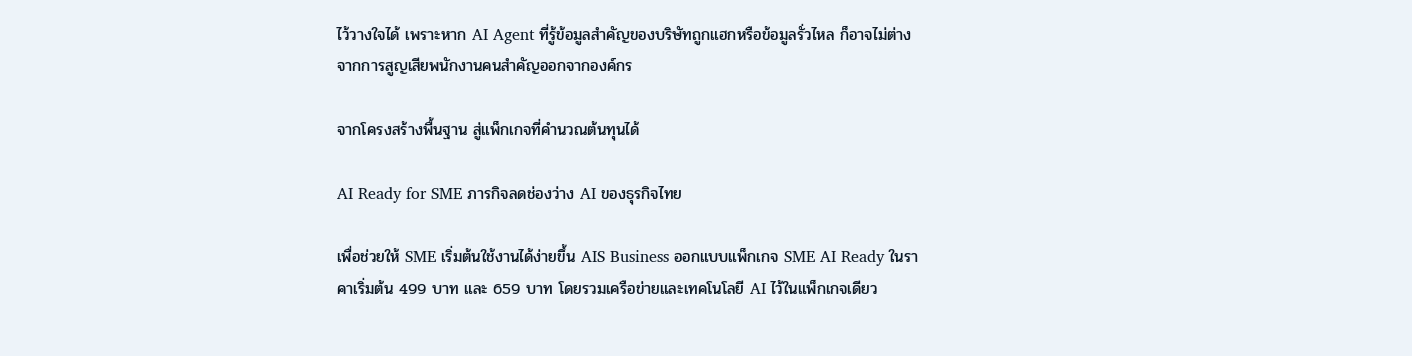ไว้วางใจได้ เพราะหาก AI Agent ที่รู้ข้อมูลสำคัญของบริษัทถูกแฮกหรือข้อมูลรั่วไหล ก็อาจไม่ต่างจากการสูญเสียพนักงานคนสำคัญออกจากองค์กร

จากโครงสร้างพื้นฐาน สู่แพ็กเกจที่คำนวณต้นทุนได้

AI Ready for SME ภารกิจลดช่องว่าง AI ของธุรกิจไทย

เพื่อช่วยให้ SME เริ่มต้นใช้งานได้ง่ายขึ้น AIS Business ออกแบบแพ็กเกจ SME AI Ready ในราคาเริ่มต้น 499 บาท และ 659 บาท โดยรวมเครือข่ายและเทคโนโลยี AI ไว้ในแพ็กเกจเดียว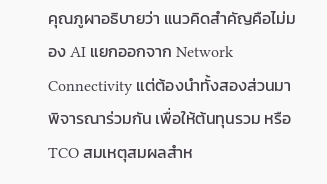คุณภูผาอธิบายว่า แนวคิดสำคัญคือไม่มอง AI แยกออกจาก Network Connectivity แต่ต้องนำทั้งสองส่วนมาพิจารณาร่วมกัน เพื่อให้ต้นทุนรวม หรือ TCO สมเหตุสมผลสำห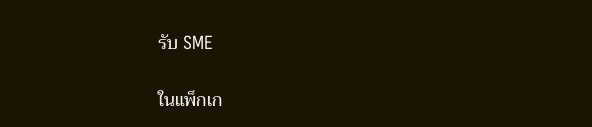รับ SME

ในแพ็กเก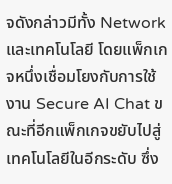จดังกล่าวมีทั้ง Network และเทคโนโลยี โดยแพ็กเกจหนึ่งเชื่อมโยงกับการใช้งาน Secure AI Chat ขณะที่อีกแพ็กเกจขยับไปสู่เทคโนโลยีในอีกระดับ ซึ่ง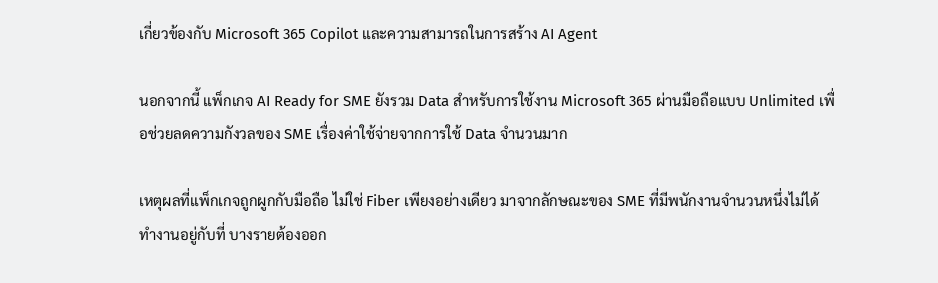เกี่ยวข้องกับ Microsoft 365 Copilot และความสามารถในการสร้าง AI Agent

นอกจากนี้ แพ็กเกจ AI Ready for SME ยังรวม Data สำหรับการใช้งาน Microsoft 365 ผ่านมือถือแบบ Unlimited เพื่อช่วยลดความกังวลของ SME เรื่องค่าใช้จ่ายจากการใช้ Data จำนวนมาก

เหตุผลที่แพ็กเกจถูกผูกกับมือถือ ไม่ใช่ Fiber เพียงอย่างเดียว มาจากลักษณะของ SME ที่มีพนักงานจำนวนหนึ่งไม่ได้ทำงานอยู่กับที่ บางรายต้องออก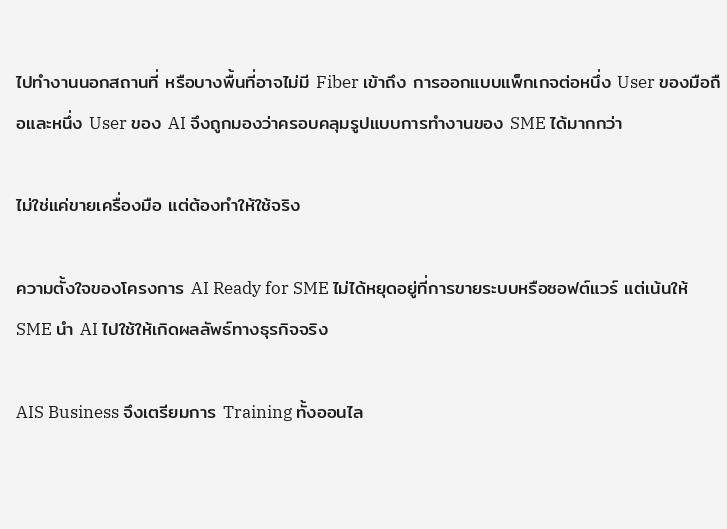ไปทำงานนอกสถานที่ หรือบางพื้นที่อาจไม่มี Fiber เข้าถึง การออกแบบแพ็กเกจต่อหนึ่ง User ของมือถือและหนึ่ง User ของ AI จึงถูกมองว่าครอบคลุมรูปแบบการทำงานของ SME ได้มากกว่า

ไม่ใช่แค่ขายเครื่องมือ แต่ต้องทำให้ใช้จริง

ความตั้งใจของโครงการ AI Ready for SME ไม่ได้หยุดอยู่ที่การขายระบบหรือซอฟต์แวร์ แต่เน้นให้ SME นำ AI ไปใช้ให้เกิดผลลัพธ์ทางธุรกิจจริง

AIS Business จึงเตรียมการ Training ทั้งออนไล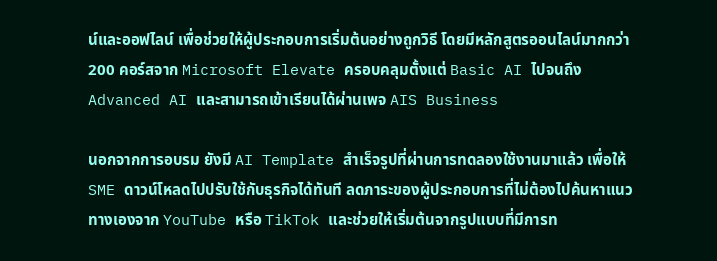น์และออฟไลน์ เพื่อช่วยให้ผู้ประกอบการเริ่มต้นอย่างถูกวิธี โดยมีหลักสูตรออนไลน์มากกว่า 200 คอร์สจาก Microsoft Elevate ครอบคลุมตั้งแต่ Basic AI ไปจนถึง Advanced AI และสามารถเข้าเรียนได้ผ่านเพจ AIS Business

นอกจากการอบรม ยังมี AI Template สำเร็จรูปที่ผ่านการทดลองใช้งานมาแล้ว เพื่อให้ SME ดาวน์โหลดไปปรับใช้กับธุรกิจได้ทันที ลดภาระของผู้ประกอบการที่ไม่ต้องไปค้นหาแนวทางเองจาก YouTube หรือ TikTok และช่วยให้เริ่มต้นจากรูปแบบที่มีการท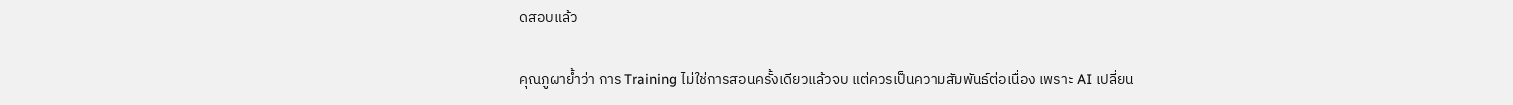ดสอบแล้ว

คุณภูผาย้ำว่า การ Training ไม่ใช่การสอนครั้งเดียวแล้วจบ แต่ควรเป็นความสัมพันธ์ต่อเนื่อง เพราะ AI เปลี่ยน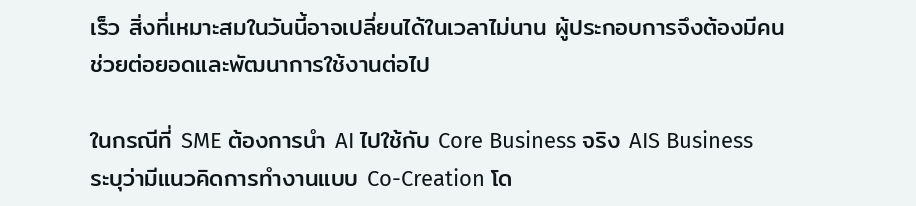เร็ว สิ่งที่เหมาะสมในวันนี้อาจเปลี่ยนได้ในเวลาไม่นาน ผู้ประกอบการจึงต้องมีคนช่วยต่อยอดและพัฒนาการใช้งานต่อไป

ในกรณีที่ SME ต้องการนำ AI ไปใช้กับ Core Business จริง AIS Business ระบุว่ามีแนวคิดการทำงานแบบ Co-Creation โด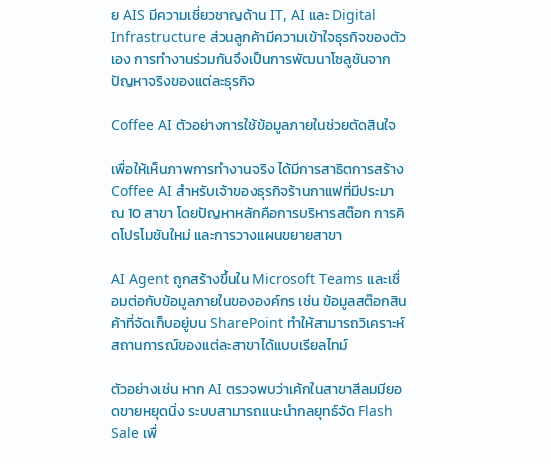ย AIS มีความเชี่ยวชาญด้าน IT, AI และ Digital Infrastructure ส่วนลูกค้ามีความเข้าใจธุรกิจของตัวเอง การทำงานร่วมกันจึงเป็นการพัฒนาโซลูชันจากปัญหาจริงของแต่ละธุรกิจ

Coffee AI ตัวอย่างการใช้ข้อมูลภายในช่วยตัดสินใจ

เพื่อให้เห็นภาพการทำงานจริง ได้มีการสาธิตการสร้าง Coffee AI สำหรับเจ้าของธุรกิจร้านกาแฟที่มีประมาณ 10 สาขา โดยปัญหาหลักคือการบริหารสต๊อก การคิดโปรโมชันใหม่ และการวางแผนขยายสาขา

AI Agent ถูกสร้างขึ้นใน Microsoft Teams และเชื่อมต่อกับข้อมูลภายในขององค์กร เช่น ข้อมูลสต๊อกสินค้าที่จัดเก็บอยู่บน SharePoint ทำให้สามารถวิเคราะห์สถานการณ์ของแต่ละสาขาได้แบบเรียลไทม์

ตัวอย่างเช่น หาก AI ตรวจพบว่าเค้กในสาขาสีลมมียอดขายหยุดนิ่ง ระบบสามารถแนะนำกลยุทธ์จัด Flash Sale เพื่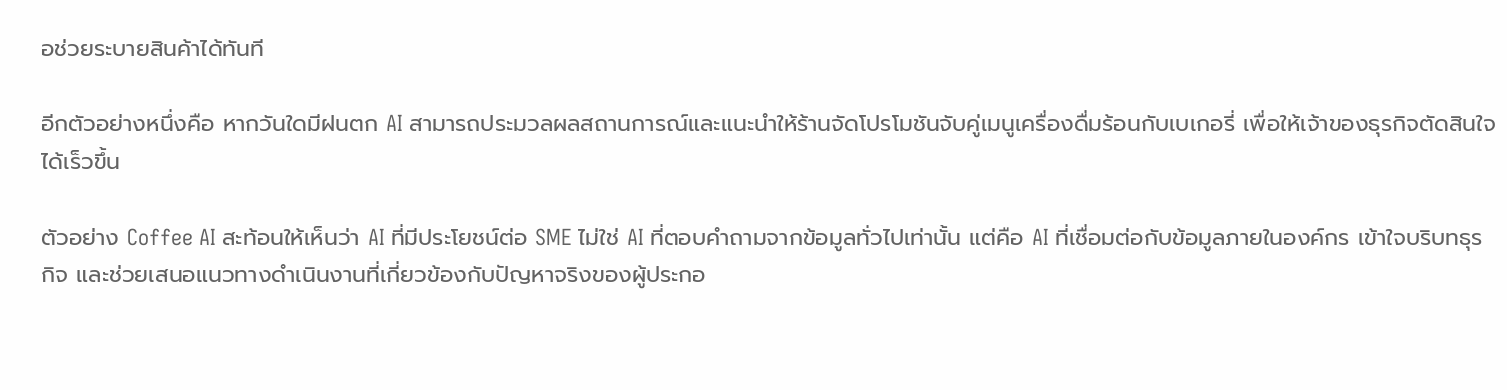อช่วยระบายสินค้าได้ทันที

อีกตัวอย่างหนึ่งคือ หากวันใดมีฝนตก AI สามารถประมวลผลสถานการณ์และแนะนำให้ร้านจัดโปรโมชันจับคู่เมนูเครื่องดื่มร้อนกับเบเกอรี่ เพื่อให้เจ้าของธุรกิจตัดสินใจได้เร็วขึ้น

ตัวอย่าง Coffee AI สะท้อนให้เห็นว่า AI ที่มีประโยชน์ต่อ SME ไม่ใช่ AI ที่ตอบคำถามจากข้อมูลทั่วไปเท่านั้น แต่คือ AI ที่เชื่อมต่อกับข้อมูลภายในองค์กร เข้าใจบริบทธุรกิจ และช่วยเสนอแนวทางดำเนินงานที่เกี่ยวข้องกับปัญหาจริงของผู้ประกอ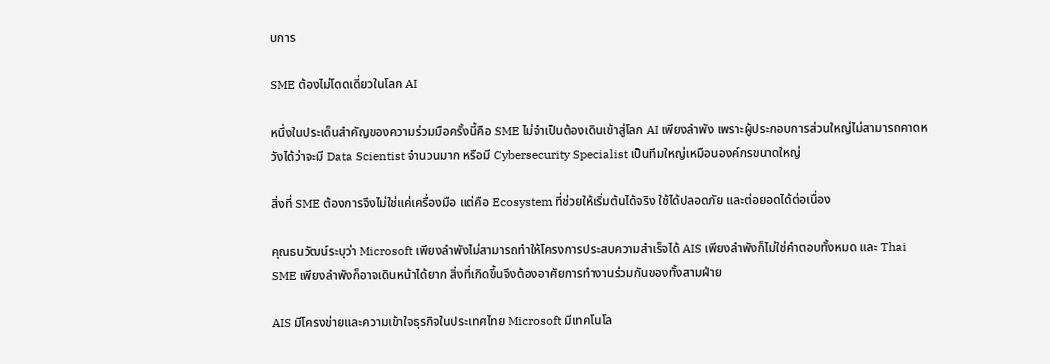บการ

SME ต้องไม่โดดเดี่ยวในโลก AI

หนึ่งในประเด็นสำคัญของความร่วมมือครั้งนี้คือ SME ไม่จำเป็นต้องเดินเข้าสู่โลก AI เพียงลำพัง เพราะผู้ประกอบการส่วนใหญ่ไม่สามารถคาดหวังได้ว่าจะมี Data Scientist จำนวนมาก หรือมี Cybersecurity Specialist เป็นทีมใหญ่เหมือนองค์กรขนาดใหญ่

สิ่งที่ SME ต้องการจึงไม่ใช่แค่เครื่องมือ แต่คือ Ecosystem ที่ช่วยให้เริ่มต้นได้จริง ใช้ได้ปลอดภัย และต่อยอดได้ต่อเนื่อง

คุณธนวัฒน์ระบุว่า Microsoft เพียงลำพังไม่สามารถทำให้โครงการประสบความสำเร็จได้ AIS เพียงลำพังก็ไม่ใช่คำตอบทั้งหมด และ Thai SME เพียงลำพังก็อาจเดินหน้าได้ยาก สิ่งที่เกิดขึ้นจึงต้องอาศัยการทำงานร่วมกันของทั้งสามฝ่าย

AIS มีโครงข่ายและความเข้าใจธุรกิจในประเทศไทย Microsoft มีเทคโนโล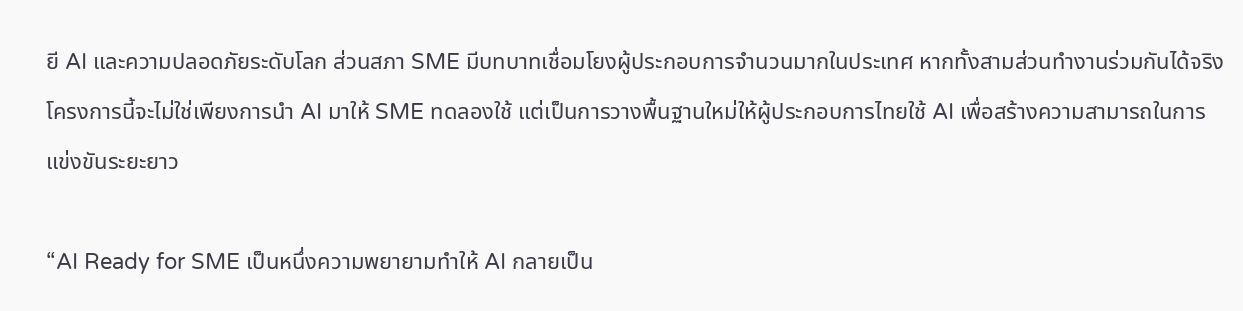ยี AI และความปลอดภัยระดับโลก ส่วนสภา SME มีบทบาทเชื่อมโยงผู้ประกอบการจำนวนมากในประเทศ หากทั้งสามส่วนทำงานร่วมกันได้จริง โครงการนี้จะไม่ใช่เพียงการนำ AI มาให้ SME ทดลองใช้ แต่เป็นการวางพื้นฐานใหม่ให้ผู้ประกอบการไทยใช้ AI เพื่อสร้างความสามารถในการแข่งขันระยะยาว

“AI Ready for SME เป็นหนึ่งความพยายามทำให้ AI กลายเป็น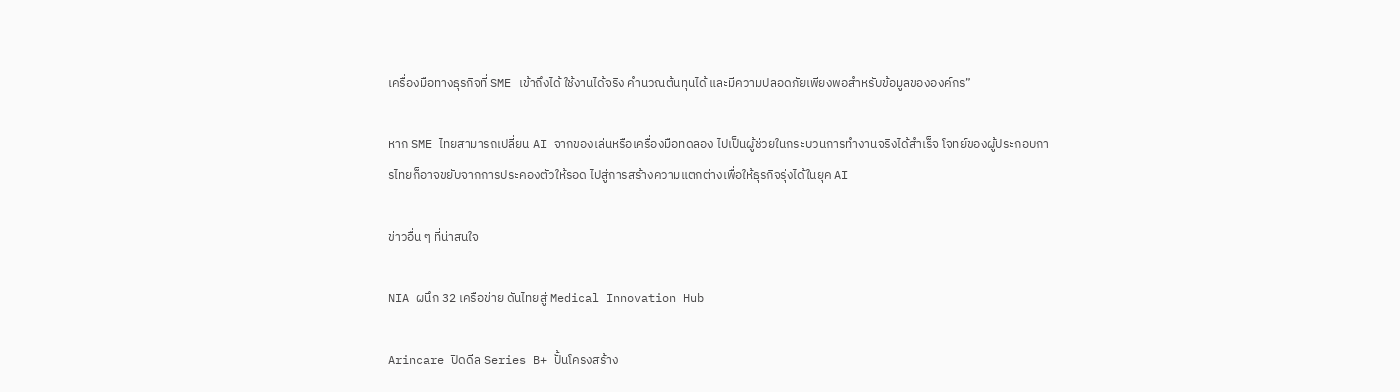เครื่องมือทางธุรกิจที่ SME เข้าถึงได้ ใช้งานได้จริง คำนวณต้นทุนได้ และมีความปลอดภัยเพียงพอสำหรับข้อมูลขององค์กร”

หาก SME ไทยสามารถเปลี่ยน AI จากของเล่นหรือเครื่องมือทดลอง ไปเป็นผู้ช่วยในกระบวนการทำงานจริงได้สำเร็จ โจทย์ของผู้ประกอบการไทยก็อาจขยับจากการประคองตัวให้รอด ไปสู่การสร้างความแตกต่างเพื่อให้ธุรกิจรุ่งได้ในยุค AI

ข่าวอื่น ๆ ที่น่าสนใจ

NIA ผนึก 32 เครือข่าย ดันไทยสู่ Medical Innovation Hub

Arincare ปิดดีล Series B+ ปั้นโครงสร้าง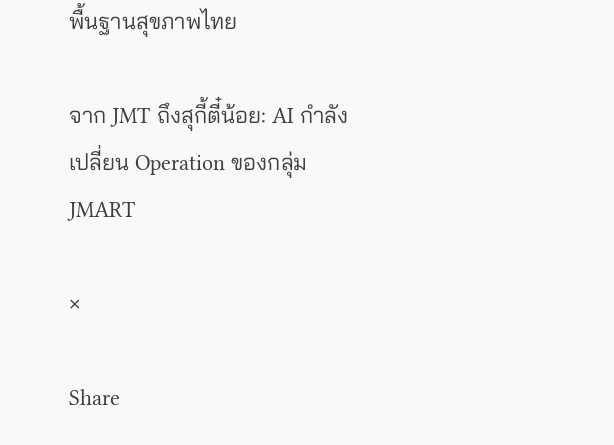พื้นฐานสุขภาพไทย

จาก JMT ถึงสุกี้ตี๋น้อย: AI กำลังเปลี่ยน Operation ของกลุ่ม JMART

×

Share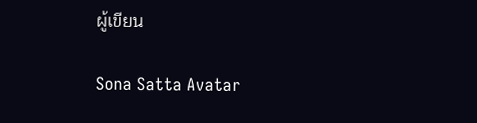ผู้เขียน

Sona Satta Avatar